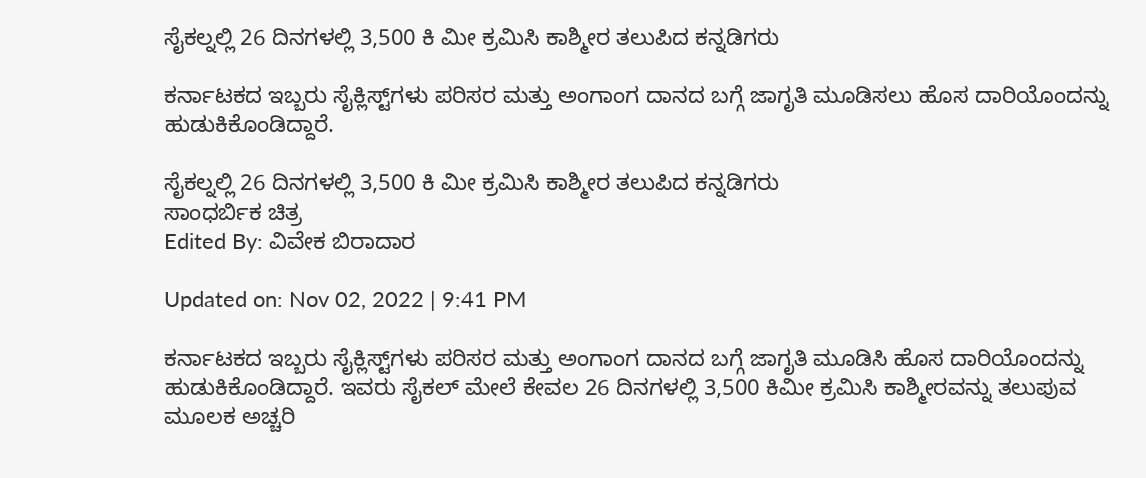ಸೈಕಲ್ನಲ್ಲಿ 26 ದಿನಗಳಲ್ಲಿ 3,500 ಕಿ ಮೀ ಕ್ರಮಿಸಿ ಕಾಶ್ಮೀರ ತಲುಪಿದ ಕನ್ನಡಿಗರು

ಕರ್ನಾಟಕದ ಇಬ್ಬರು ಸೈಕ್ಲಿಸ್ಟ್‌ಗಳು ಪರಿಸರ ಮತ್ತು ಅಂಗಾಂಗ ದಾನದ ಬಗ್ಗೆ ಜಾಗೃತಿ ಮೂಡಿಸಲು ಹೊಸ ದಾರಿಯೊಂದನ್ನು ಹುಡುಕಿಕೊಂಡಿದ್ದಾರೆ.

ಸೈಕಲ್ನಲ್ಲಿ 26 ದಿನಗಳಲ್ಲಿ 3,500 ಕಿ ಮೀ ಕ್ರಮಿಸಿ ಕಾಶ್ಮೀರ ತಲುಪಿದ ಕನ್ನಡಿಗರು
ಸಾಂಧರ್ಬಿಕ ಚಿತ್ರ
Edited By: ವಿವೇಕ ಬಿರಾದಾರ

Updated on: Nov 02, 2022 | 9:41 PM

ಕರ್ನಾಟಕದ ಇಬ್ಬರು ಸೈಕ್ಲಿಸ್ಟ್‌ಗಳು ಪರಿಸರ ಮತ್ತು ಅಂಗಾಂಗ ದಾನದ ಬಗ್ಗೆ ಜಾಗೃತಿ ಮೂಡಿಸಿ ಹೊಸ ದಾರಿಯೊಂದನ್ನು ಹುಡುಕಿಕೊಂಡಿದ್ದಾರೆ. ಇವರು ಸೈಕಲ್ ಮೇಲೆ ಕೇವಲ 26 ದಿನಗಳಲ್ಲಿ 3,500 ಕಿಮೀ ಕ್ರಮಿಸಿ ಕಾಶ್ಮೀರವನ್ನು ತಲುಪುವ ಮೂಲಕ ಅಚ್ಚರಿ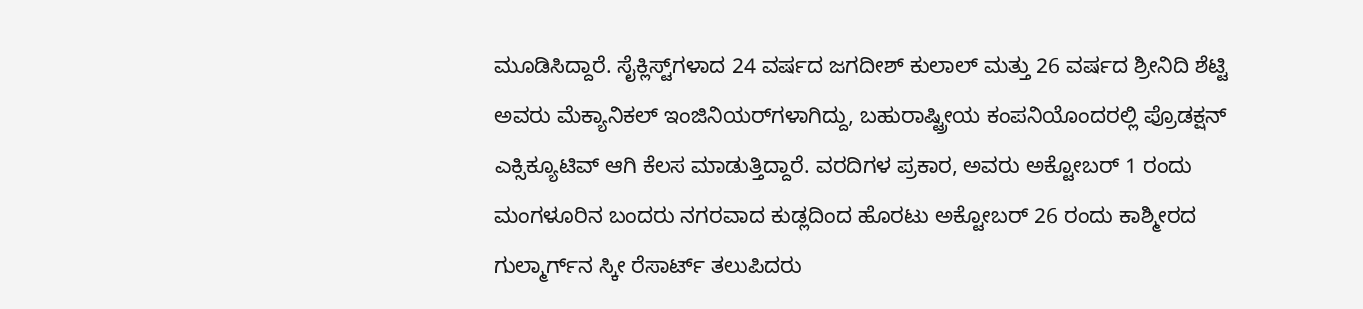ಮೂಡಿಸಿದ್ದಾರೆ. ಸೈಕ್ಲಿಸ್ಟ್‌ಗಳಾದ 24 ವರ್ಷದ ಜಗದೀಶ್ ಕುಲಾಲ್ ಮತ್ತು 26 ವರ್ಷದ ಶ್ರೀನಿದಿ ಶೆಟ್ಟಿ ಅವರು ಮೆಕ್ಯಾನಿಕಲ್ ಇಂಜಿನಿಯರ್‌ಗಳಾಗಿದ್ದು, ಬಹುರಾಷ್ಟ್ರೀಯ ಕಂಪನಿಯೊಂದರಲ್ಲಿ ಪ್ರೊಡಕ್ಷನ್ ಎಕ್ಸಿಕ್ಯೂಟಿವ್ ಆಗಿ ಕೆಲಸ ಮಾಡುತ್ತಿದ್ದಾರೆ. ವರದಿಗಳ ಪ್ರಕಾರ, ಅವರು ಅಕ್ಟೋಬರ್ 1 ರಂದು ಮಂಗಳೂರಿನ ಬಂದರು ನಗರವಾದ ಕುಡ್ಲದಿಂದ ಹೊರಟು ಅಕ್ಟೋಬರ್ 26 ರಂದು ಕಾಶ್ಮೀರದ ಗುಲ್ಮಾರ್ಗ್‌ನ ಸ್ಕೀ ರೆಸಾರ್ಟ್ ತಲುಪಿದರು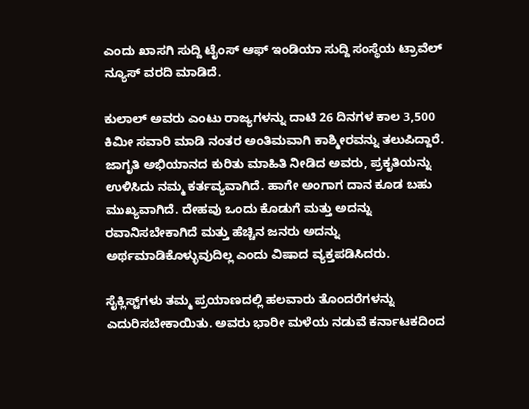ಎಂದು ಖಾಸಗಿ ಸುದ್ದಿ ಟೈಂಸ್ ಆಫ್ ಇಂಡಿಯಾ ಸುದ್ದಿ ಸಂಸ್ಥೆಯ ಟ್ರಾವೆಲ್ ನ್ಯೂಸ್ ವರದಿ ಮಾಡಿದೆ.

ಕುಲಾಲ್ ಅವರು ಎಂಟು ರಾಜ್ಯಗಳನ್ನು ದಾಟಿ 26 ದಿನಗಳ ಕಾಲ 3,500 ಕಿಮೀ ಸವಾರಿ ಮಾಡಿ ನಂತರ ಅಂತಿಮವಾಗಿ ಕಾಶ್ಮೀರವನ್ನು ತಲುಪಿದ್ದಾರೆ. ಜಾಗೃತಿ ಅಭಿಯಾನದ ಕುರಿತು ಮಾಹಿತಿ ನೀಡಿದ ಅವರು, ಪ್ರಕೃತಿಯನ್ನು ಉಳಿಸಿದು ನಮ್ಮ ಕರ್ತವ್ಯವಾಗಿದೆ. ಹಾಗೇ ಅಂಗಾಗ ದಾನ ಕೂಡ ಬಹು ಮುಖ್ಯವಾಗಿದೆ. ದೇಹವು ಒಂದು ಕೊಡುಗೆ ಮತ್ತು ಅದನ್ನು ರವಾನಿಸಬೇಕಾಗಿದೆ ಮತ್ತು ಹೆಚ್ಚಿನ ಜನರು ಅದನ್ನು ಅರ್ಥಮಾಡಿಕೊಳ್ಳುವುದಿಲ್ಲ ಎಂದು ವಿಷಾದ ವ್ಯಕ್ತಪಡಿಸಿದರು.

ಸೈಕ್ಲಿಸ್ಟ್‌ಗಳು ತಮ್ಮ ಪ್ರಯಾಣದಲ್ಲಿ ಹಲವಾರು ತೊಂದರೆಗಳನ್ನು ಎದುರಿಸಬೇಕಾಯಿತು. ಅವರು ಭಾರೀ ಮಳೆಯ ನಡುವೆ ಕರ್ನಾಟಕದಿಂದ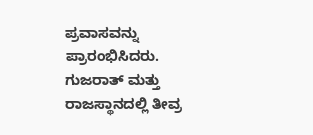ಪ್ರವಾಸವನ್ನು ಪ್ರಾರಂಭಿಸಿದರು. ಗುಜರಾತ್ ಮತ್ತು ರಾಜಸ್ಥಾನದಲ್ಲಿ ತೀವ್ರ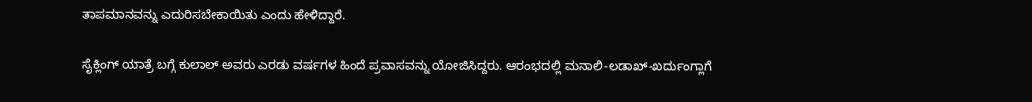ತಾಪಮಾನವನ್ನು ಎದುರಿಸಬೇಕಾಯಿತು ಎಂದು ಹೇಳಿದ್ದಾರೆ.

ಸೈಕ್ಲಿಂಗ್ ಯಾತ್ರೆ ಬಗ್ಗೆ ಕುಲಾಲ್ ಅವರು ಎರಡು ವರ್ಷಗಳ ಹಿಂದೆ ಪ್ರವಾಸವನ್ನು ಯೋಜಿಸಿದ್ದರು. ಆರಂಭದಲ್ಲಿ ಮನಾಲಿ-ಲಡಾಖ್-ಖರ್ದುಂಗ್ಲಾಗೆ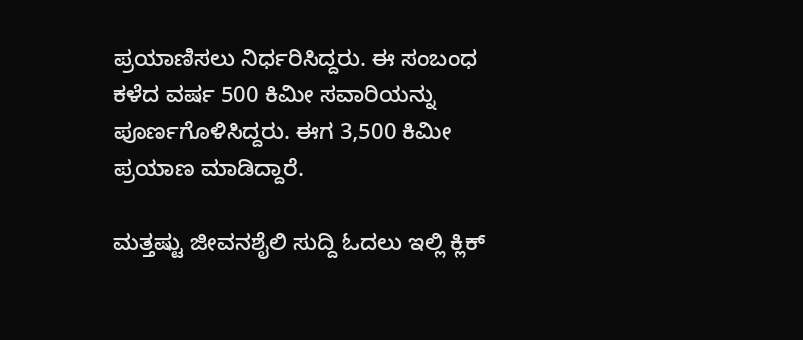ಪ್ರಯಾಣಿಸಲು ನಿರ್ಧರಿಸಿದ್ದರು. ಈ ಸಂಬಂಧ ಕಳೆದ ವರ್ಷ 500 ಕಿಮೀ ಸವಾರಿಯನ್ನು ಪೂರ್ಣಗೊಳಿಸಿದ್ದರು. ಈಗ 3,500 ಕಿಮೀ ಪ್ರಯಾಣ ಮಾಡಿದ್ದಾರೆ.

ಮತ್ತಷ್ಟು ಜೀವನಶೈಲಿ ಸುದ್ದಿ ಓದಲು ಇಲ್ಲಿ ಕ್ಲಿಕ್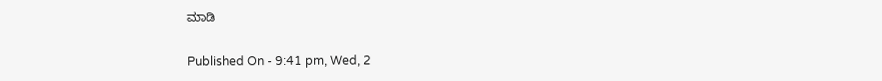ಮಾಡಿ

Published On - 9:41 pm, Wed, 2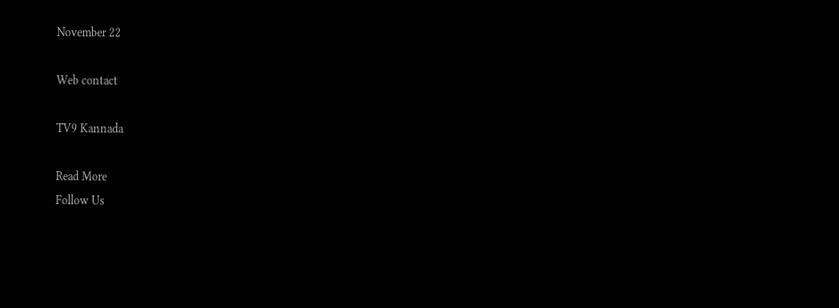November 22

Web contact

TV9 Kannada

Read More
Follow Us